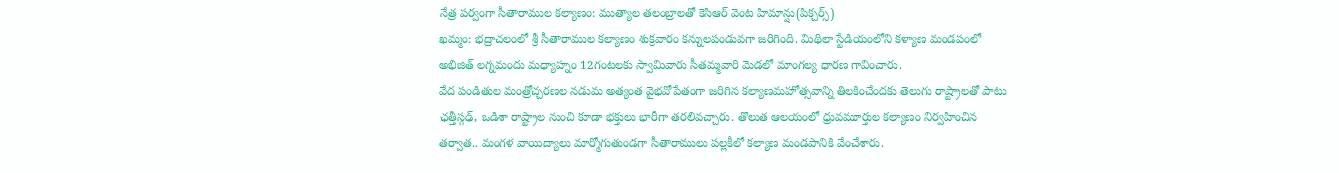నేత్ర పర్వంగా సీతారాముల కల్యాణం: ముత్యాల తలంబ్రాలతో కెసిఆర్ వెంట హిమాన్షు(పిక్చర్స్)
ఖమ్మం: భద్రాచలంలో శ్రీ సీతారాముల కల్యాణం శుక్రవారం కన్నులపండువగా జరిగింది. మిథిలా స్టేడియంలోని కళ్యాణ మండపంలో అభిజిత్ లగ్నమందు మధ్యాహ్నం 12గంటలకు స్వామివారు సీతమ్మవారి మెడలో మాంగల్య ధారణ గావించారు.
వేద పండితుల మంత్రోచ్చరణల నడుమ అత్యంత వైభవోపేతంగా జరిగిన కల్యాణమహోత్సవాన్ని తిలకించేందకు తెలుగు రాష్ట్రాలతో పాటు ఛత్తీస్గఢ్, ఒడిశా రాష్ట్రాల నుంచి కూడా భక్తులు భారీగా తరలివచ్చారు. తొలుత ఆలయంలో ధ్రువమూర్తుల కల్యాణం నిర్వహించిన తర్వాత.. మంగళ వాయిద్యాలు మార్మోగుతుండగా సీతారాములు పల్లకీలో కల్యాణ మండపానికి వేంచేశారు.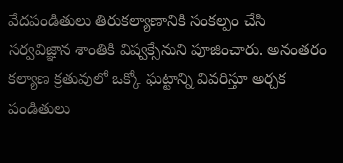వేదపండితులు తిరుకల్యాణానికి సంకల్పం చేసి సర్వవిజ్ఞాన శాంతికి విష్వక్సేనుని పూజించారు. అనంతరం కల్యాణ క్రతువులో ఒక్కో ఘట్టాన్ని వివరిస్తూ అర్చక పండితులు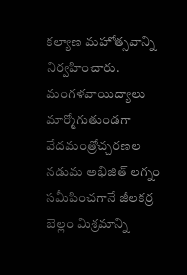కల్యాణ మహోత్సవాన్ని నిర్వహించారు.
మంగళవాయిద్యాలు మార్మోగుతుండగా వేదమంత్రోచ్చరణల నడుమ అభిజిత్ లగ్నం సమీపించగానే జీలకర్ర బెల్లం మిశ్రమాన్ని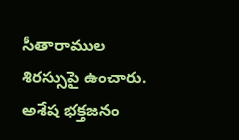సీతారాముల శిరస్సుపై ఉంచారు. అశేష భక్తజనం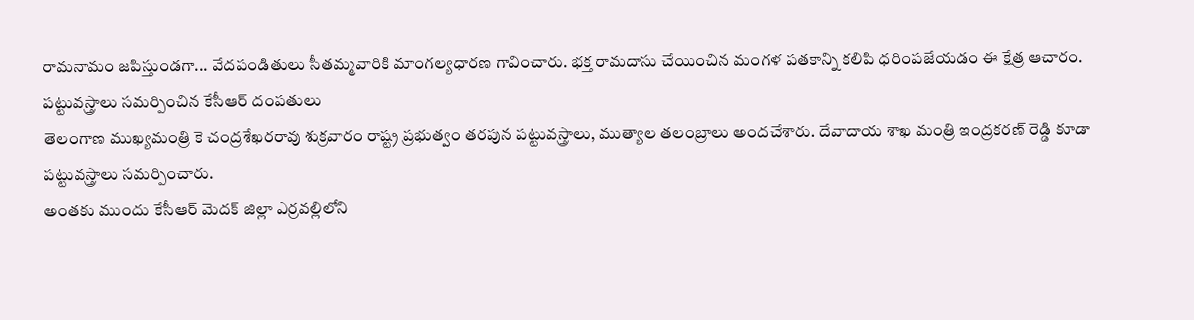రామనామం జపిస్తుండగా... వేదపండితులు సీతమ్మవారికి మాంగల్యధారణ గావించారు. భక్త రామదాసు చేయించిన మంగళ పతకాన్ని కలిపి ధరింపజేయడం ఈ క్షేత్ర ఆచారం.
పట్టువస్త్రాలు సమర్పించిన కేసీఆర్ దంపతులు
తెలంగాణ ముఖ్యమంత్రి కె చంద్రశేఖరరావు శుక్రవారం రాష్ట్ర ప్రభుత్వం తరపున పట్టువస్త్రాలు, ముత్యాల తలంబ్రాలు అందచేశారు. దేవాదాయ శాఖ మంత్రి ఇంద్రకరణ్ రెడ్డి కూడా పట్టువస్త్రాలు సమర్పించారు.
అంతకు ముందు కేసీఆర్ మెదక్ జిల్లా ఎర్రవల్లిలోని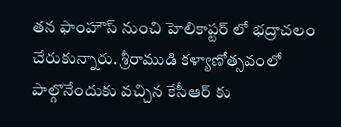తన ఫాంహౌస్ నుంచి హెలికాప్టర్ లో భద్రాచలం చేరుకున్నారు. శ్రీరాముడి కళ్యాణోత్సవంలో పాల్గొనేందుకు వచ్చిన కేసీఆర్ కు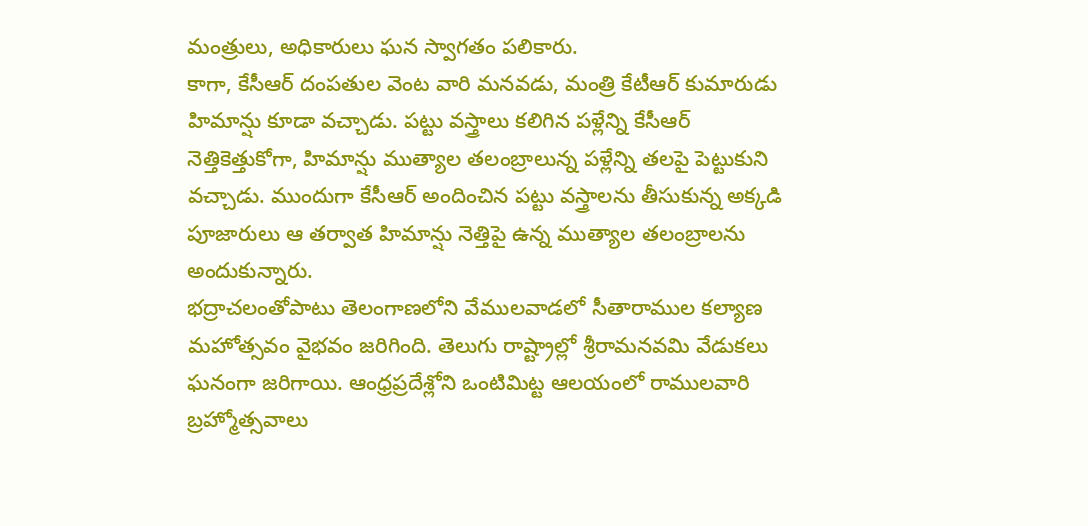మంత్రులు, అధికారులు ఘన స్వాగతం పలికారు.
కాగా, కేసీఆర్ దంపతుల వెంట వారి మనవడు, మంత్రి కేటీఆర్ కుమారుడు హిమాన్షు కూడా వచ్చాడు. పట్టు వస్త్రాలు కలిగిన పళ్లేన్ని కేసీఆర్ నెత్తికెత్తుకోగా, హిమాన్షు ముత్యాల తలంబ్రాలున్న పళ్లేన్ని తలపై పెట్టుకుని వచ్చాడు. ముందుగా కేసీఆర్ అందించిన పట్టు వస్త్రాలను తీసుకున్న అక్కడి పూజారులు ఆ తర్వాత హిమాన్షు నెత్తిపై ఉన్న ముత్యాల తలంబ్రాలను అందుకున్నారు.
భద్రాచలంతోపాటు తెలంగాణలోని వేములవాడలో సీతారాముల కల్యాణ మహోత్సవం వైభవం జరిగింది. తెలుగు రాష్ట్రాల్లో శ్రీరామనవమి వేడుకలు ఘనంగా జరిగాయి. ఆంధ్రప్రదేశ్లోని ఒంటిమిట్ట ఆలయంలో రాములవారి బ్రహ్మోత్సవాలు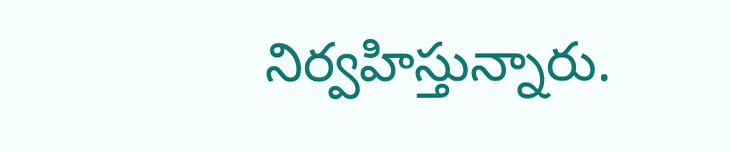నిర్వహిస్తున్నారు.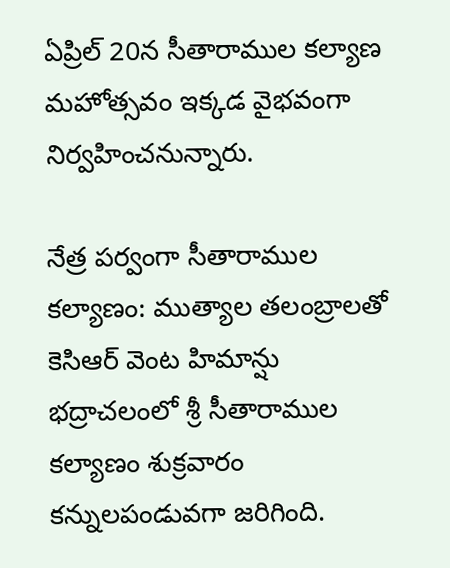ఏప్రిల్ 20న సీతారాముల కల్యాణ మహోత్సవం ఇక్కడ వైభవంగా నిర్వహించనున్నారు.

నేత్ర పర్వంగా సీతారాముల కల్యాణం: ముత్యాల తలంబ్రాలతో కెసిఆర్ వెంట హిమాన్షు
భద్రాచలంలో శ్రీ సీతారాముల కల్యాణం శుక్రవారం కన్నులపండువగా జరిగింది.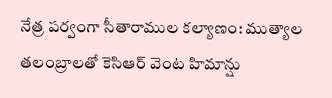నేత్ర పర్వంగా సీతారాముల కల్యాణం: ముత్యాల తలంబ్రాలతో కెసిఆర్ వెంట హిమాన్షు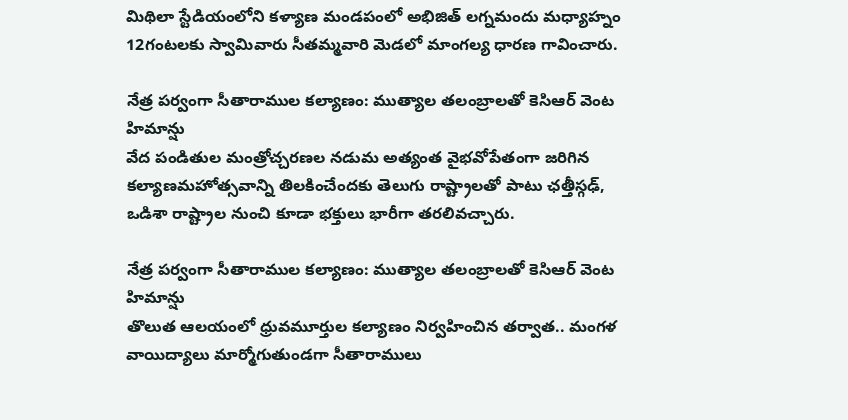మిథిలా స్టేడియంలోని కళ్యాణ మండపంలో అభిజిత్ లగ్నమందు మధ్యాహ్నం 12గంటలకు స్వామివారు సీతమ్మవారి మెడలో మాంగల్య ధారణ గావించారు.

నేత్ర పర్వంగా సీతారాముల కల్యాణం: ముత్యాల తలంబ్రాలతో కెసిఆర్ వెంట హిమాన్షు
వేద పండితుల మంత్రోచ్చరణల నడుమ అత్యంత వైభవోపేతంగా జరిగిన కల్యాణమహోత్సవాన్ని తిలకించేందకు తెలుగు రాష్ట్రాలతో పాటు ఛత్తీస్గఢ్, ఒడిశా రాష్ట్రాల నుంచి కూడా భక్తులు భారీగా తరలివచ్చారు.

నేత్ర పర్వంగా సీతారాముల కల్యాణం: ముత్యాల తలంబ్రాలతో కెసిఆర్ వెంట హిమాన్షు
తొలుత ఆలయంలో ధ్రువమూర్తుల కల్యాణం నిర్వహించిన తర్వాత.. మంగళ వాయిద్యాలు మార్మోగుతుండగా సీతారాములు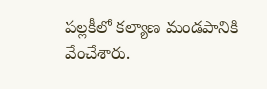పల్లకీలో కల్యాణ మండపానికి వేంచేశారు.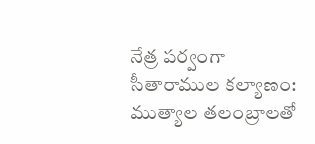నేత్ర పర్వంగా సీతారాముల కల్యాణం: ముత్యాల తలంబ్రాలతో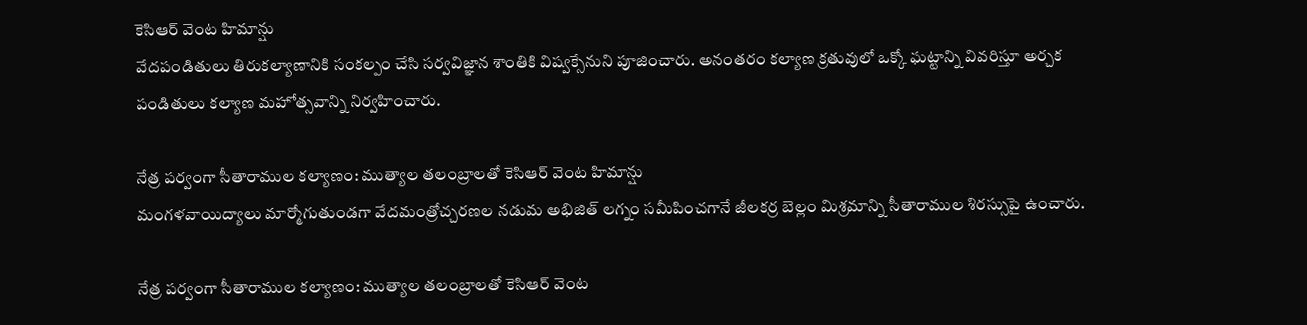కెసిఆర్ వెంట హిమాన్షు
వేదపండితులు తిరుకల్యాణానికి సంకల్పం చేసి సర్వవిజ్ఞాన శాంతికి విష్వక్సేనుని పూజించారు. అనంతరం కల్యాణ క్రతువులో ఒక్కో ఘట్టాన్ని వివరిస్తూ అర్చక పండితులు కల్యాణ మహోత్సవాన్ని నిర్వహించారు.

నేత్ర పర్వంగా సీతారాముల కల్యాణం: ముత్యాల తలంబ్రాలతో కెసిఆర్ వెంట హిమాన్షు
మంగళవాయిద్యాలు మార్మోగుతుండగా వేదమంత్రోచ్చరణల నడుమ అభిజిత్ లగ్నం సమీపించగానే జీలకర్ర బెల్లం మిశ్రమాన్ని సీతారాముల శిరస్సుపై ఉంచారు.

నేత్ర పర్వంగా సీతారాముల కల్యాణం: ముత్యాల తలంబ్రాలతో కెసిఆర్ వెంట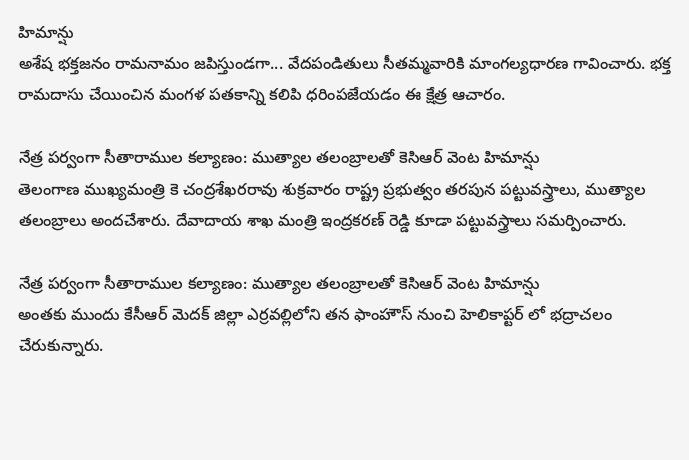హిమాన్షు
అశేష భక్తజనం రామనామం జపిస్తుండగా... వేదపండితులు సీతమ్మవారికి మాంగల్యధారణ గావించారు. భక్త రామదాసు చేయించిన మంగళ పతకాన్ని కలిపి ధరింపజేయడం ఈ క్షేత్ర ఆచారం.

నేత్ర పర్వంగా సీతారాముల కల్యాణం: ముత్యాల తలంబ్రాలతో కెసిఆర్ వెంట హిమాన్షు
తెలంగాణ ముఖ్యమంత్రి కె చంద్రశేఖరరావు శుక్రవారం రాష్ట్ర ప్రభుత్వం తరపున పట్టువస్త్రాలు, ముత్యాల తలంబ్రాలు అందచేశారు. దేవాదాయ శాఖ మంత్రి ఇంద్రకరణ్ రెడ్డి కూడా పట్టువస్త్రాలు సమర్పించారు.

నేత్ర పర్వంగా సీతారాముల కల్యాణం: ముత్యాల తలంబ్రాలతో కెసిఆర్ వెంట హిమాన్షు
అంతకు ముందు కేసీఆర్ మెదక్ జిల్లా ఎర్రవల్లిలోని తన ఫాంహౌస్ నుంచి హెలికాప్టర్ లో భద్రాచలం చేరుకున్నారు.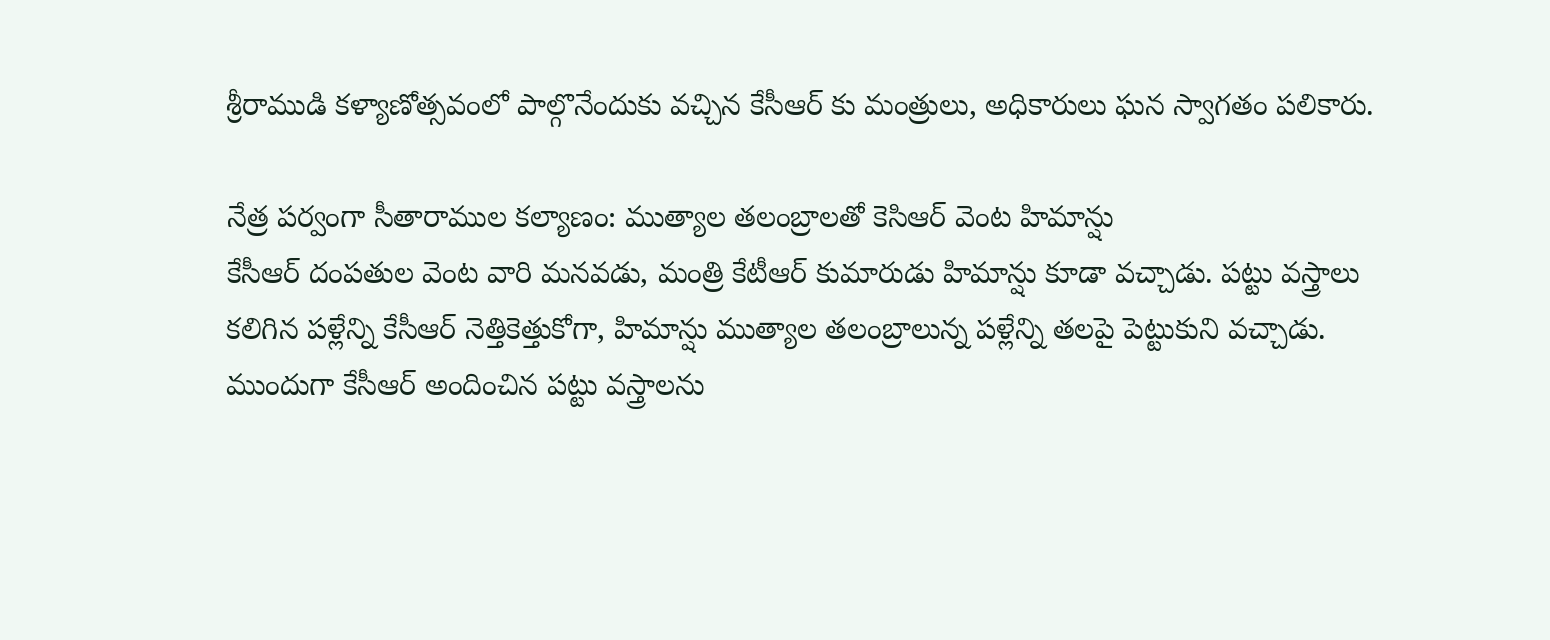శ్రీరాముడి కళ్యాణోత్సవంలో పాల్గొనేందుకు వచ్చిన కేసీఆర్ కు మంత్రులు, అధికారులు ఘన స్వాగతం పలికారు.

నేత్ర పర్వంగా సీతారాముల కల్యాణం: ముత్యాల తలంబ్రాలతో కెసిఆర్ వెంట హిమాన్షు
కేసీఆర్ దంపతుల వెంట వారి మనవడు, మంత్రి కేటీఆర్ కుమారుడు హిమాన్షు కూడా వచ్చాడు. పట్టు వస్త్రాలు కలిగిన పళ్లేన్ని కేసీఆర్ నెత్తికెత్తుకోగా, హిమాన్షు ముత్యాల తలంబ్రాలున్న పళ్లేన్ని తలపై పెట్టుకుని వచ్చాడు. ముందుగా కేసీఆర్ అందించిన పట్టు వస్త్రాలను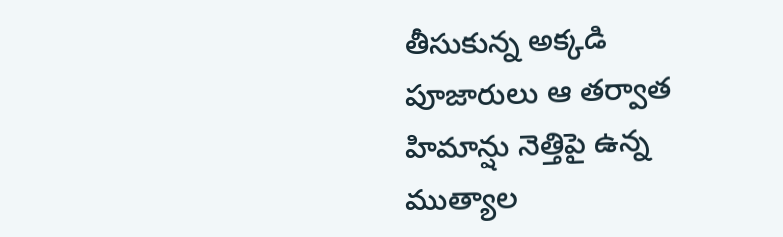తీసుకున్న అక్కడి పూజారులు ఆ తర్వాత హిమాన్షు నెత్తిపై ఉన్న ముత్యాల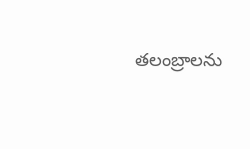తలంబ్రాలను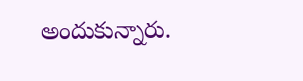అందుకున్నారు.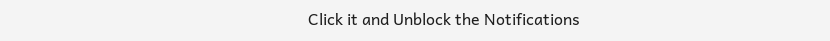Click it and Unblock the Notifications